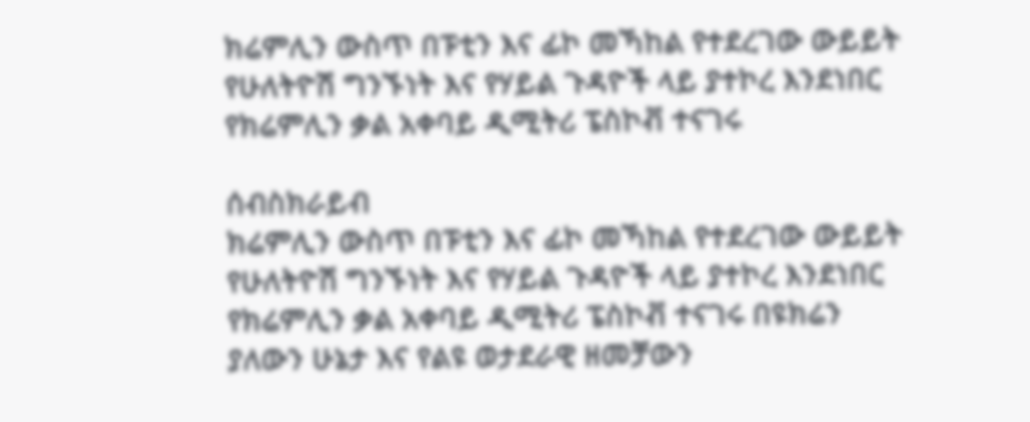ክሬምሊን ውስጥ በፑቲን እና ፊኮ መኻከል የተደረገው ውይይት የሁለትዮሽ ግንኙነት እና የሃይል ጉዳዮች ላይ ያተኮረ እንደነበር የክሬምሊን ቃል አቀባይ ዲሚትሪ ፔስኮቭ ተናገሩ

ሰብስክራይብ
ክሬምሊን ውስጥ በፑቲን እና ፊኮ መኻከል የተደረገው ውይይት የሁለትዮሽ ግንኙነት እና የሃይል ጉዳዮች ላይ ያተኮረ እንደነበር የክሬምሊን ቃል አቀባይ ዲሚትሪ ፔስኮቭ ተናገሩ በዩክሬን ያለውን ሁኔታ እና የልዩ ወታደራዊ ዘመቻውን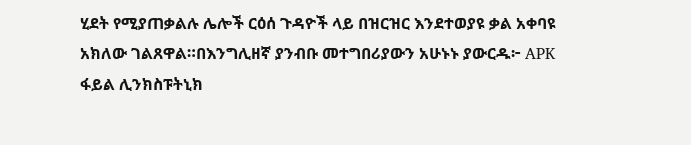ሂደት የሚያጠቃልሉ ሌሎች ርዕሰ ጉዳዮች ላይ በዝርዝር እንደተወያዩ ቃል አቀባዩ አክለው ገልጸዋል።በእንግሊዘኛ ያንብቡ መተግበሪያውን አሁኑኑ ያውርዱ፦ APK ፋይል ሊንክስፑትኒክ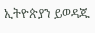ኢትዮጵያን ይወዳጁ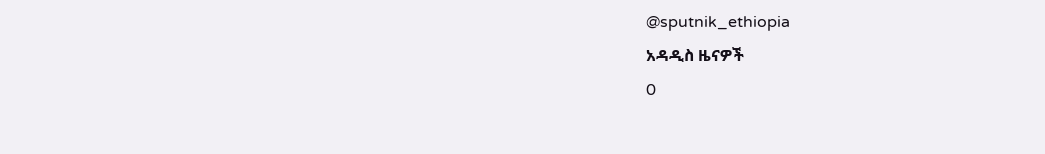@sputnik_ethiopia
አዳዲስ ዜናዎች
0